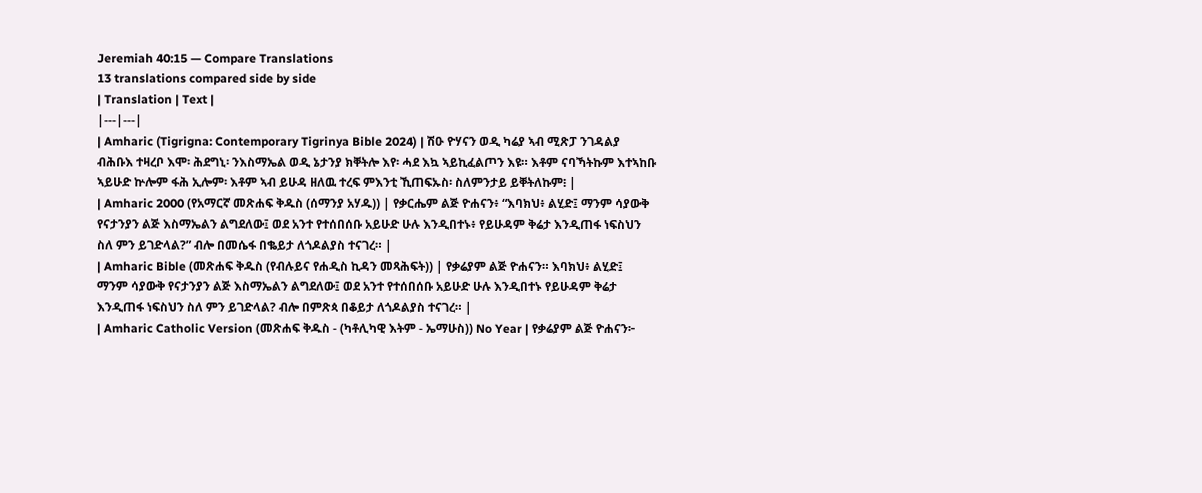Jeremiah 40:15 — Compare Translations
13 translations compared side by side
| Translation | Text |
|---|---|
| Amharic (Tigrigna: Contemporary Tigrinya Bible 2024) | ሽዑ ዮሃናን ወዲ ካሬያ ኣብ ሚጽፓ ንገዳልያ ብሕቡእ ተዛረቦ እሞ፡ ሕደግኒ፡ ንእስማኤል ወዲ ኔታንያ ክቐትሎ እየ፡ ሓደ እኳ ኣይኪፈልጦን እዩ። እቶም ናባኻትኩም እተኣከቡ ኣይሁድ ኵሎም ፋሕ ኢሎም፡ እቶም ኣብ ይሁዳ ዘለዉ ተረፍ ምእንቲ ኺጠፍኡስ፡ ስለምንታይ ይቐትለኩም፧ |
| Amharic 2000 (የአማርኛ መጽሐፍ ቅዱስ (ሰማንያ አሃዱ)) | የቃርሔም ልጅ ዮሐናን፥ “እባክህ፥ ልሂድ፤ ማንም ሳያውቅ የናታንያን ልጅ እስማኤልን ልግደለው፤ ወደ አንተ የተሰበሰቡ አይሁድ ሁሉ እንዲበተኑ፥ የይሁዳም ቅሬታ እንዲጠፋ ነፍስህን ስለ ምን ይገድላል?” ብሎ በመሴፋ በቈይታ ለጎዶልያስ ተናገረ። |
| Amharic Bible (መጽሐፍ ቅዱስ (የብሉይና የሐዲስ ኪዳን መጻሕፍት)) | የቃሬያም ልጅ ዮሐናን። እባክህ፥ ልሂድ፤ ማንም ሳያውቅ የናታንያን ልጅ እስማኤልን ልግደለው፤ ወደ አንተ የተሰበሰቡ አይሁድ ሁሉ እንዲበተኑ የይሁዳም ቅሬታ እንዲጠፋ ነፍስህን ስለ ምን ይገድላል? ብሎ በምጽጳ በቆይታ ለጎዶልያስ ተናገረ። |
| Amharic Catholic Version (መጽሐፍ ቅዱስ - (ካቶሊካዊ እትም - ኤማሁስ)) No Year | የቃሬያም ልጅ ዮሐናን፦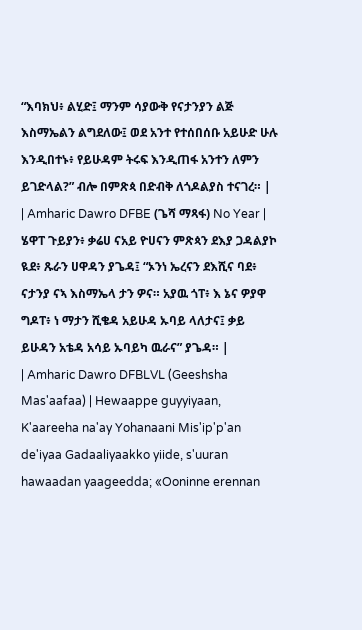“እባክህ፥ ልሂድ፤ ማንም ሳያውቅ የናታንያን ልጅ እስማኤልን ልግደለው፤ ወደ አንተ የተሰበሰቡ አይሁድ ሁሉ እንዲበተኑ፥ የይሁዳም ትሩፍ እንዲጠፋ አንተን ለምን ይገድላል?” ብሎ በምጽጳ በድብቅ ለጎዶልያስ ተናገረ። |
| Amharic Dawro DFBE (ጌሻ ማጻፋ) No Year | ሄዋፐ ጉይያን፥ ቃሬሀ ናአይ ዮሀናን ምጽጳን ደእያ ጋዳልያኮ ዪደ፥ ጹራን ሀዋዳን ያጌዳ፤ “ኦንነ ኤረናን ደእሺና ባደ፥ ናታንያ ናኣ እስማኤላ ታን ዎና። አያዉ ጎፐ፥ እ ኔና ዎያዋ ግዶፐ፥ ነ ማታን ሺቄዳ አይሁዳ ኡባይ ላለታና፤ ቃይ ይሁዳን አቴዳ አሳይ ኡባይካ ዉራና” ያጌዳ። |
| Amharic Dawro DFBLVL (Geeshsha Mas'aafaa) | Hewaappe guyyiyaan, K'aareeha na'ay Yohanaani Mis'ip'p'an de'iyaa Gadaaliyaakko yiide, s'uuran hawaadan yaageedda; «Ooninne erennan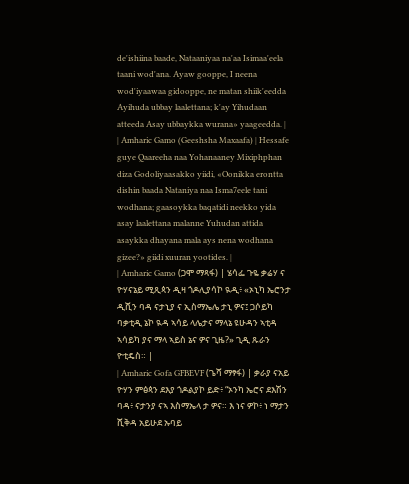de'ishiina baade, Nataaniyaa na'aa Isimaa'eela taani wod'ana. Ayaw gooppe, I neena wod'iyaawaa gidooppe, ne matan shiik'eedda Ayihuda ubbay laalettana; k'ay Yihudaan atteeda Asay ubbaykka wurana» yaageedda. |
| Amharic Gamo (Geeshsha Maxaafa) | Hessafe guye Qaareeha naa Yohanaaney Mixiphphan diza Godoliyaasakko yiidi, «Oonikka erontta dishin baada Nataniya naa Isma7eele tani wodhana; gaasoykka baqatidi neekko yida asay laalettana malanne Yuhudan attida asaykka dhayana mala ays nena wodhana gizee?» giidi xuuran yootides. |
| Amharic Gamo (ጋሞ ማጻፋ) | ሄሳፌ ጉዬ ቃሬሃ ና ዮሃናኔይ ሚጺጳን ዲዛ ጎዶሊያሳኮ ዪዲ፥ «ኦኒካ ኤሮንታ ዲሺን ባዳ ናታኒያ ና ኢስማኤሌ ታኒ ዎና፤ ጋሶይካ ባቃቲዲ ኔኮ ዪዳ ኣሳይ ላሌታና ማላኔ ዩሁዳን ኣቲዳ ኣሳይካ ያና ማላ ኣይስ ኔና ዎና ጊዜ?» ጊዲ ጹራን ዮቲዴስ። |
| Amharic Gofa GFBEVF (ጌሻ ማፃፋ) | ቃራያ ናአይ ዮሃን ምፅጳን ደእያ ጎዶልያኮ ይድ፥ “ኦንካ ኤሮና ደእሽን ባዳ፥ ናታንያ ናኣ እስማኤላ ታ ዎና። እ ነና ዎኮ፥ ነ ማታን ሺቅዳ አይሁደ ኡባይ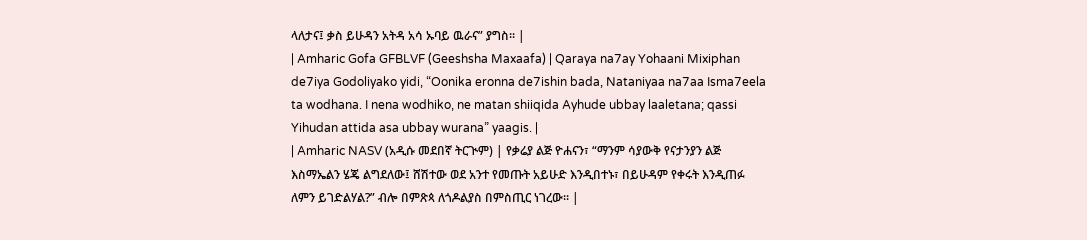ላለታና፤ ቃስ ይሁዳን አትዳ አሳ ኡባይ ዉራና” ያግስ። |
| Amharic Gofa GFBLVF (Geeshsha Maxaafa) | Qaraya na7ay Yohaani Mixiphan de7iya Godoliyako yidi, “Oonika eronna de7ishin bada, Nataniyaa na7aa Isma7eela ta wodhana. I nena wodhiko, ne matan shiiqida Ayhude ubbay laaletana; qassi Yihudan attida asa ubbay wurana” yaagis. |
| Amharic NASV (አዲሱ መደበኛ ትርጒም) | የቃሬያ ልጅ ዮሐናን፣ “ማንም ሳያውቅ የናታንያን ልጅ እስማኤልን ሄጄ ልግደለው፤ ሸሽተው ወደ አንተ የመጡት አይሁድ እንዲበተኑ፣ በይሁዳም የቀሩት እንዲጠፉ ለምን ይገድልሃል?” ብሎ በምጽጳ ለጎዶልያስ በምስጢር ነገረው። |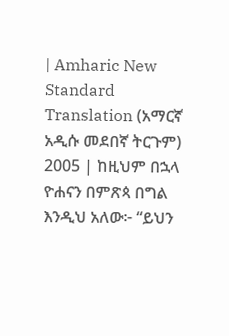| Amharic New Standard Translation (አማርኛ አዲሱ መደበኛ ትርጉም) 2005 | ከዚህም በኋላ ዮሐናን በምጽጳ በግል እንዲህ አለው፦ “ይህን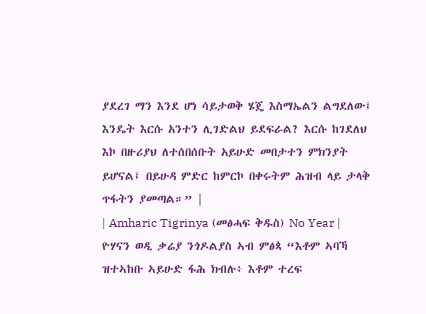ያደረገ ማን እንደ ሆነ ሳይታወቅ ሄጄ እስማኤልን ልግደለው፤ እንዴት እርሱ አንተን ሊገድልህ ይደፍራል? እርሱ ከገደለህ እኮ በዙሪያህ ለተሰበሰቡት አይሁድ መበታተን ምክንያት ይሆናል፤ በይሁዳ ምድር ከምርኮ በቀሩትም ሕዝብ ላይ ታላቅ ጥፋትን ያመጣል።” |
| Amharic Tigrinya (መፅሓፍ ቅዱስ) No Year | ዮሃናን ወዲ ቃሬያ ንጎዶልያስ ኣብ ምፅጳ “እቶም ኣባኻ ዝተኣከቡ ኣይሁድ ፋሕ ክብሉ፥ እቶም ተረፍ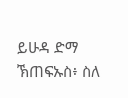ይሁዳ ድማ ኽጠፍኡስ፥ ስለ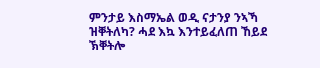ምንታይ እስማኤል ወዲ ናታንያ ንኣኻ ዝቐትለካ? ሓደ እኳ እንተይፈለጠ ኸይደ ኽቐትሎ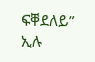ፍቐደለይ” ኢሉ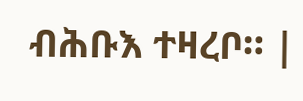ብሕቡእ ተዛረቦ። |